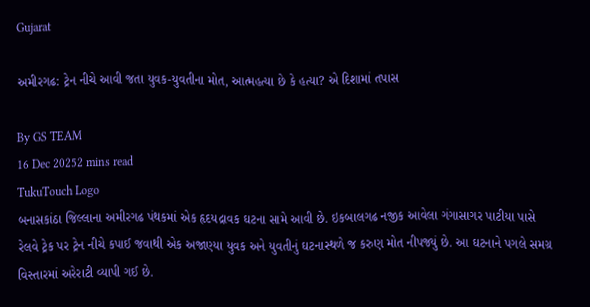Gujarat

અમીરગઢ: ટ્રેન નીચે આવી જતા યુવક-યુવતીના મોત, આત્મહત્યા છે કે હત્યા? એ દિશામાં તપાસ

By GS TEAM
16 Dec 20252 mins read
TukuTouch Logo
બનાસકાંઠા જિલ્લાના અમીરગઢ પંથકમાં એક હૃદયદ્રાવક ઘટના સામે આવી છે. ઇકબાલગઢ નજીક આવેલા ગંગાસાગર પાટીયા પાસે રેલવે ટ્રેક પર ટ્રેન નીચે કપાઈ જવાથી એક અજાણ્યા યુવક અને યુવતીનું ઘટનાસ્થળે જ કરુણ મોત નીપજ્યું છે. આ ઘટનાને પગલે સમગ્ર વિસ્તારમાં અરેરાટી વ્યાપી ગઈ છે.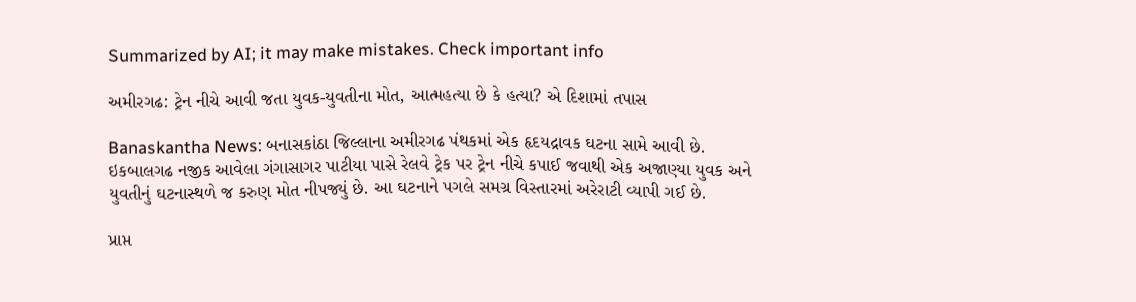Summarized by AI; it may make mistakes. Check important info

અમીરગઢ: ટ્રેન નીચે આવી જતા યુવક-યુવતીના મોત, આત્મહત્યા છે કે હત્યા? એ દિશામાં તપાસ

Banaskantha News: બનાસકાંઠા જિલ્લાના અમીરગઢ પંથકમાં એક હૃદયદ્રાવક ઘટના સામે આવી છે. ઇકબાલગઢ નજીક આવેલા ગંગાસાગર પાટીયા પાસે રેલવે ટ્રેક પર ટ્રેન નીચે કપાઈ જવાથી એક અજાણ્યા યુવક અને યુવતીનું ઘટનાસ્થળે જ કરુણ મોત નીપજ્યું છે. આ ઘટનાને પગલે સમગ્ર વિસ્તારમાં અરેરાટી વ્યાપી ગઈ છે.

પ્રાપ્ત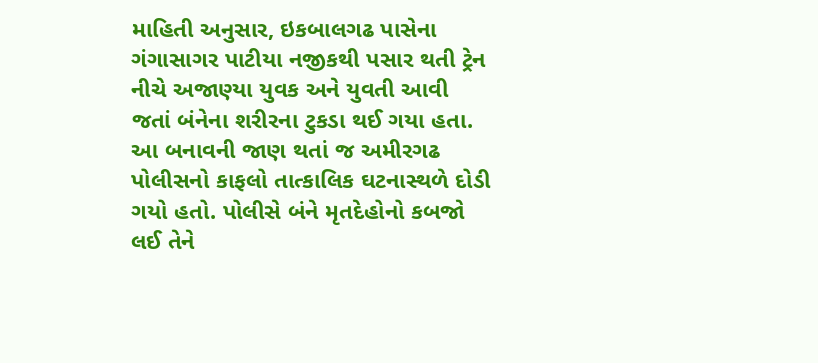માહિતી અનુસાર, ઇકબાલગઢ પાસેના ગંગાસાગર પાટીયા નજીકથી પસાર થતી ટ્રેન નીચે અજાણ્યા યુવક અને યુવતી આવી જતાં બંનેના શરીરના ટુકડા થઈ ગયા હતા. આ બનાવની જાણ થતાં જ અમીરગઢ પોલીસનો કાફલો તાત્કાલિક ઘટનાસ્થળે દોડી ગયો હતો. પોલીસે બંને મૃતદેહોનો કબજો લઈ તેને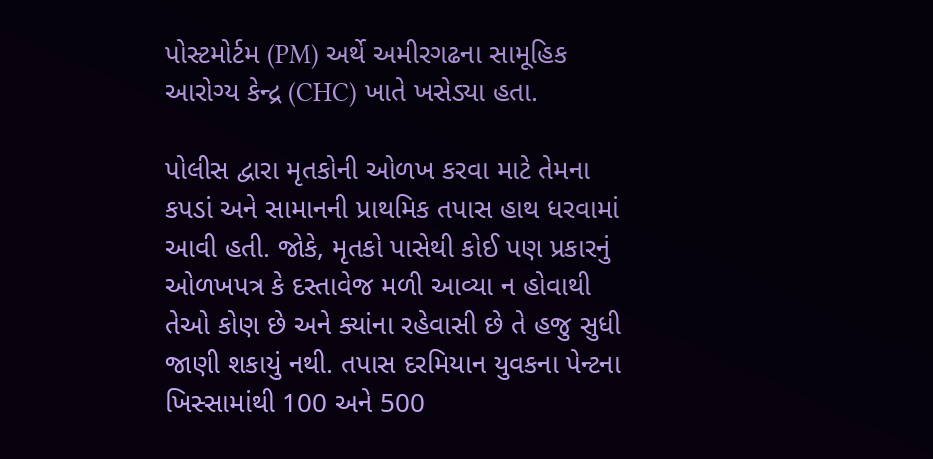પોસ્ટમોર્ટમ (PM) અર્થે અમીરગઢના સામૂહિક આરોગ્ય કેન્દ્ર (CHC) ખાતે ખસેડ્યા હતા.

પોલીસ દ્વારા મૃતકોની ઓળખ કરવા માટે તેમના કપડાં અને સામાનની પ્રાથમિક તપાસ હાથ ધરવામાં આવી હતી. જોકે, મૃતકો પાસેથી કોઈ પણ પ્રકારનું ઓળખપત્ર કે દસ્તાવેજ મળી આવ્યા ન હોવાથી તેઓ કોણ છે અને ક્યાંના રહેવાસી છે તે હજુ સુધી જાણી શકાયું નથી. તપાસ દરમિયાન યુવકના પેન્ટના ખિસ્સામાંથી 100 અને 500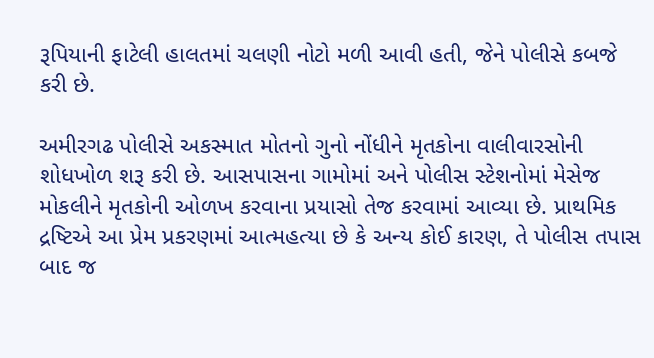રૂપિયાની ફાટેલી હાલતમાં ચલણી નોટો મળી આવી હતી, જેને પોલીસે કબજે કરી છે.

અમીરગઢ પોલીસે અકસ્માત મોતનો ગુનો નોંધીને મૃતકોના વાલીવારસોની શોધખોળ શરૂ કરી છે. આસપાસના ગામોમાં અને પોલીસ સ્ટેશનોમાં મેસેજ મોકલીને મૃતકોની ઓળખ કરવાના પ્રયાસો તેજ કરવામાં આવ્યા છે. પ્રાથમિક દ્રષ્ટિએ આ પ્રેમ પ્રકરણમાં આત્મહત્યા છે કે અન્ય કોઈ કારણ, તે પોલીસ તપાસ બાદ જ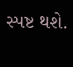સ્પષ્ટ થશે.